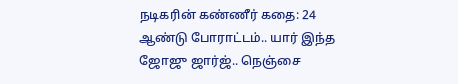நடிகரின் கண்ணீர் கதை: 24 ஆண்டு போராட்டம்.. யார் இந்த ஜோஜு ஜார்ஜ்.. நெஞ்சை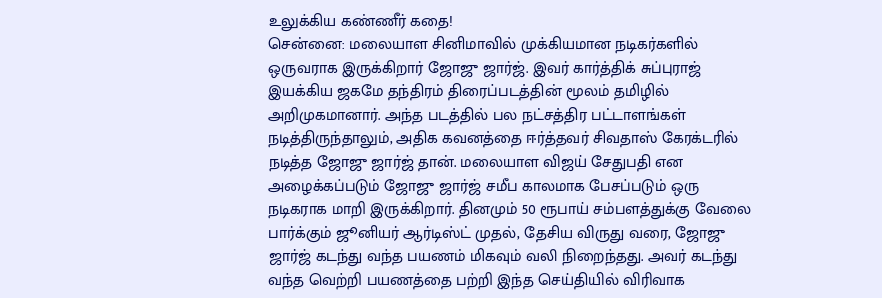உலுக்கிய கண்ணீர் கதை!
சென்னை: மலையாள சினிமாவில் முக்கியமான நடிகர்களில் ஒருவராக இருக்கிறார் ஜோஜு ஜார்ஜ். இவர் கார்த்திக் சுப்புராஜ் இயக்கிய ஜகமே தந்திரம் திரைப்படத்தின் மூலம் தமிழில் அறிமுகமானார். அந்த படத்தில் பல நட்சத்திர பட்டாளங்கள் நடித்திருந்தாலும், அதிக கவனத்தை ஈர்த்தவர் சிவதாஸ் கேரக்டரில் நடித்த ஜோஜு ஜார்ஜ் தான். மலையாள விஜய் சேதுபதி என அழைக்கப்படும் ஜோஜு ஜார்ஜ் சமீப காலமாக பேசப்படும் ஒரு நடிகராக மாறி இருக்கிறார். தினமும் 50 ரூபாய் சம்பளத்துக்கு வேலை பார்க்கும் ஜூனியர் ஆர்டிஸ்ட் முதல், தேசிய விருது வரை, ஜோஜு ஜார்ஜ் கடந்து வந்த பயணம் மிகவும் வலி நிறைந்தது. அவர் கடந்து வந்த வெற்றி பயணத்தை பற்றி இந்த செய்தியில் விரிவாக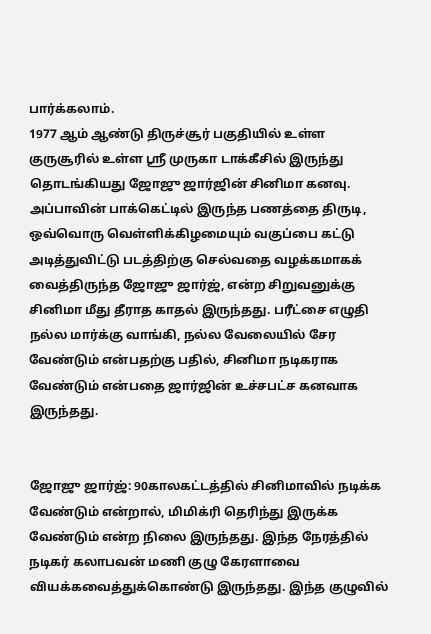பார்க்கலாம்.
1977 ஆம் ஆண்டு திருச்சூர் பகுதியில் உள்ள குருசூரில் உள்ள ஸ்ரீ முருகா டாக்கீசில் இருந்து தொடங்கியது ஜோஜு ஜார்ஜின் சினிமா கனவு. அப்பாவின் பாக்கெட்டில் இருந்த பணத்தை திருடி, ஒவ்வொரு வெள்ளிக்கிழமையும் வகுப்பை கட்டு அடித்துவிட்டு படத்திற்கு செல்வதை வழக்கமாகக் வைத்திருந்த ஜோஜு ஜார்ஜ், என்ற சிறுவனுக்கு சினிமா மீது தீராத காதல் இருந்தது. பரீட்சை எழுதி நல்ல மார்க்கு வாங்கி, நல்ல வேலையில் சேர வேண்டும் என்பதற்கு பதில், சினிமா நடிகராக வேண்டும் என்பதை ஜார்ஜின் உச்சபட்ச கனவாக இருந்தது.


ஜோஜு ஜார்ஜ்: 90காலகட்டத்தில் சினிமாவில் நடிக்க வேண்டும் என்றால், மிமிக்ரி தெரிந்து இருக்க வேண்டும் என்ற நிலை இருந்தது. இந்த நேரத்தில் நடிகர் கலாபவன் மணி குழு கேரளாவை வியக்கவைத்துக்கொண்டு இருந்தது. இந்த குழுவில்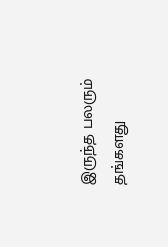இருந்த பலரும் தங்களது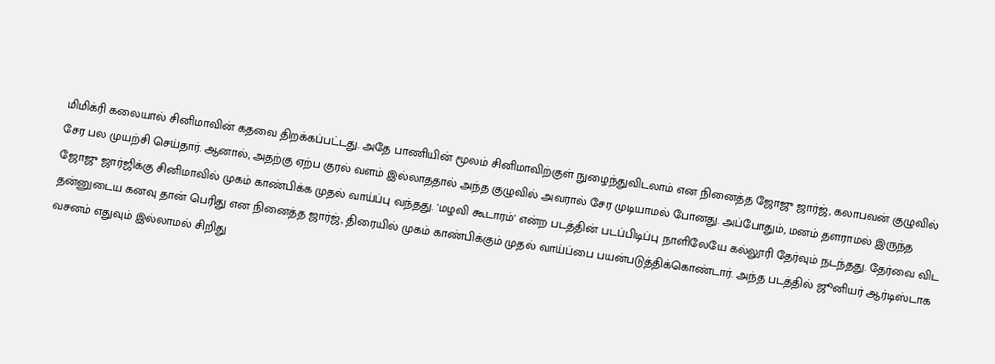மிமிக்ரி கலையால் சினிமாவின் கதவை திறக்கப்பட்டது. அதே பாணியின் மூலம் சினிமாவிற்குள் நுழைந்துவிடலாம் என நினைத்த ஜோஜு ஜார்ஜ், கலாபவன் குழுவில் சேர பல முயற்சி செய்தார். ஆனால், அதற்கு ஏற்ப குரல் வளம் இல்லாததால் அந்த குழுவில் அவரால் சேர முடியாமல் போனது. அப்போதும், மனம் தளராமல் இருந்த ஜோஜு ஜார்ஜிக்கு சினிமாவில் முகம் காண்பிக்க முதல் வாய்ப்பு வந்தது. 'மழவி கூடாரம்' என்ற படத்தின் படப்பிடிப்பு நாளிலேயே கல்லூரி தேர்வும் நடந்தது. தேர்வை விட தன்னுடைய கனவு தான் பெரிது என நினைத்த ஜார்ஜ், திரையில் முகம் காண்பிக்கும் முதல் வாய்ப்பை பயன்படுத்திக்கொண்டார். அந்த படத்தில் ஜூனியர் ஆர்டிஸ்டாக வசனம் எதுவும் இல்லாமல் சிறிது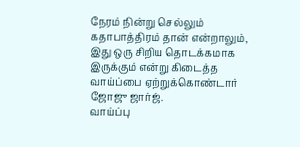நேரம் நின்று செல்லும் கதாபாத்திரம் தான் என்றாலும், இது ஒரு சிறிய தொடக்கமாக இருக்கும் என்று கிடைத்த வாய்ப்பை ஏற்றுக்கொண்டார் ஜோஜு ஜார்ஜ்.
வாய்ப்பு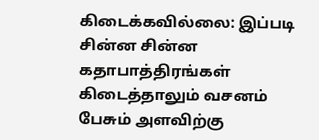கிடைக்கவில்லை: இப்படி சின்ன சின்ன கதாபாத்திரங்கள் கிடைத்தாலும் வசனம் பேசும் அளவிற்கு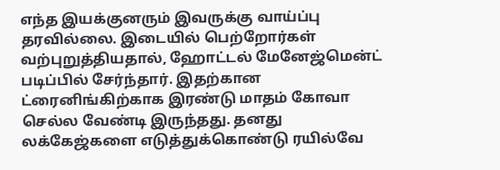எந்த இயக்குனரும் இவருக்கு வாய்ப்பு தரவில்லை. இடையில் பெற்றோர்கள் வற்புறுத்தியதால், ஹோட்டல் மேனேஜ்மென்ட் படிப்பில் சேர்ந்தார். இதற்கான ட்ரைனிங்கிற்காக இரண்டு மாதம் கோவா செல்ல வேண்டி இருந்தது. தனது லக்கேஜ்களை எடுத்துக்கொண்டு ரயில்வே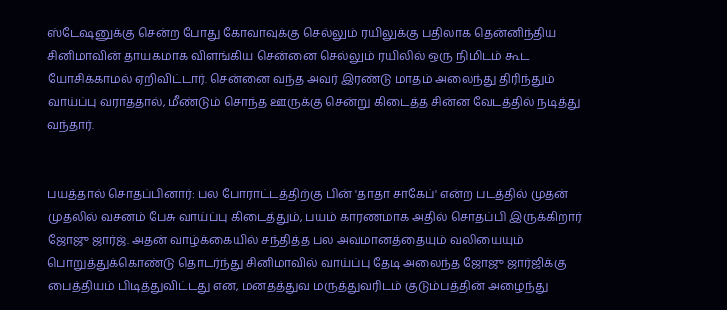ஸ்டேஷனுக்கு சென்ற போது கோவாவுக்கு செல்லும் ரயிலுக்கு பதிலாக தென்னிந்திய சினிமாவின் தாயகமாக விளங்கிய சென்னை செல்லும் ரயிலில் ஒரு நிமிடம் கூட யோசிக்காமல் ஏறிவிட்டார். சென்னை வந்த அவர் இரண்டு மாதம் அலைந்து திரிந்தும் வாய்ப்பு வராததால், மீண்டும் சொந்த ஊருக்கு சென்று கிடைத்த சின்ன வேடத்தில் நடித்து வந்தார்.


பயத்தால் சொதப்பினார்: பல போராட்டத்திற்கு பின் 'தாதா சாகேப்' என்ற படத்தில் முதன் முதலில் வசனம் பேசு வாய்ப்பு கிடைத்தும், பயம் காரணமாக அதில் சொதப்பி இருக்கிறார் ஜோஜு ஜார்ஜ். அதன் வாழ்க்கையில் சந்தித்த பல அவமானத்தையும் வலியையும் பொறுத்துக்கொண்டு தொடர்ந்து சினிமாவில் வாய்ப்பு தேடி அலைந்த ஜோஜு ஜார்ஜிக்கு பைத்தியம் பிடித்துவிட்டது என, மனதத்துவ மருத்துவரிடம் குடும்பத்தின் அழைந்து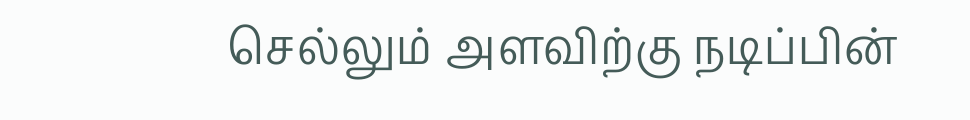செல்லும் அளவிற்கு நடிப்பின்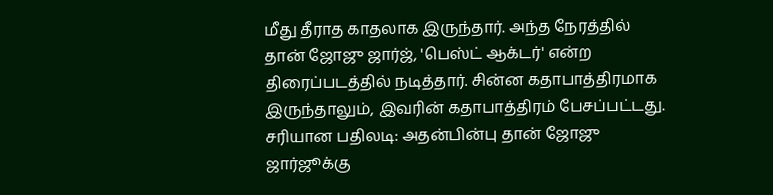மீது தீராத காதலாக இருந்தார். அந்த நேரத்தில் தான் ஜோஜு ஜார்ஜ், 'பெஸ்ட் ஆக்டர்' என்ற திரைப்படத்தில் நடித்தார். சின்ன கதாபாத்திரமாக இருந்தாலும், இவரின் கதாபாத்திரம் பேசப்பட்டது.
சரியான பதிலடி: அதன்பின்பு தான் ஜோஜு ஜார்ஜூக்கு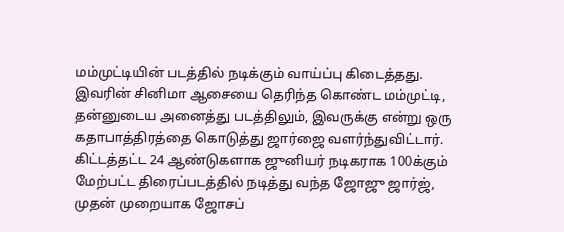மம்முட்டியின் படத்தில் நடிக்கும் வாய்ப்பு கிடைத்தது. இவரின் சினிமா ஆசையை தெரிந்த கொண்ட மம்முட்டி, தன்னுடைய அனைத்து படத்திலும், இவருக்கு என்று ஒரு கதாபாத்திரத்தை கொடுத்து ஜார்ஜை வளர்ந்துவிட்டார். கிட்டத்தட்ட 24 ஆண்டுகளாக ஜுனியர் நடிகராக 100க்கும் மேற்பட்ட திரைப்படத்தில் நடித்து வந்த ஜோஜு ஜார்ஜ், முதன் முறையாக ஜோசப்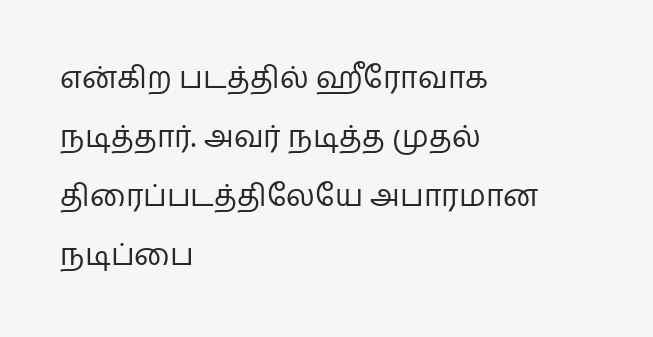என்கிற படத்தில் ஹீரோவாக நடித்தார். அவர் நடித்த முதல் திரைப்படத்திலேயே அபாரமான நடிப்பை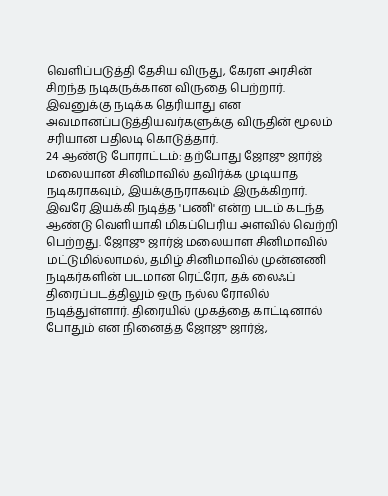வெளிப்படுத்தி தேசிய விருது, கேரள அரசின் சிறந்த நடிகருக்கான விருதை பெற்றார். இவனுக்கு நடிக்க தெரியாது என அவமானப்படுத்தியவர்களுக்கு விருதின் மூலம் சரியான பதிலடி கொடுத்தார்.
24 ஆண்டு போராட்டம்: தற்போது ஜோஜு ஜார்ஜ் மலையான சினிமாவில் தவிர்க்க முடியாத நடிகராகவும், இயக்குநராகவும் இருக்கிறார். இவரே இயக்கி நடித்த 'பணி' என்ற படம் கடந்த ஆண்டு வெளியாகி மிகப்பெரிய அளவில் வெற்றி பெற்றது. ஜோஜு ஜார்ஜ் மலையாள சினிமாவில் மட்டுமில்லாமல், தமிழ் சினிமாவில் முன்னணி நடிகர்களின் படமான ரெட்ரோ, தக் லைஃப் திரைப்படத்திலும் ஒரு நல்ல ரோலில் நடித்துள்ளார். திரையில் முகத்தை காட்டினால் போதும் என நினைத்த ஜோஜு ஜார்ஜ்,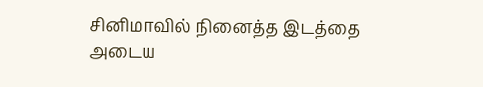சினிமாவில் நினைத்த இடத்தை அடைய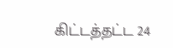கிட்டத்தட்ட 24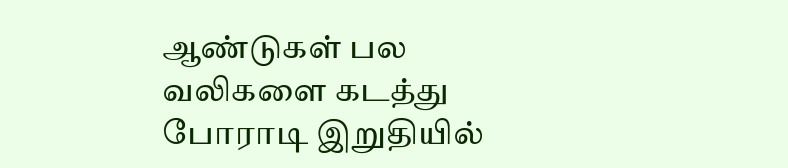ஆண்டுகள் பல வலிகளை கடத்து போராடி இறுதியில்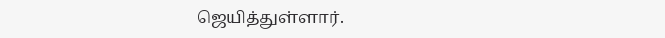ஜெயித்துள்ளார்.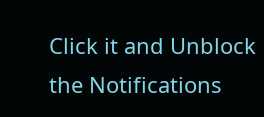Click it and Unblock the Notifications